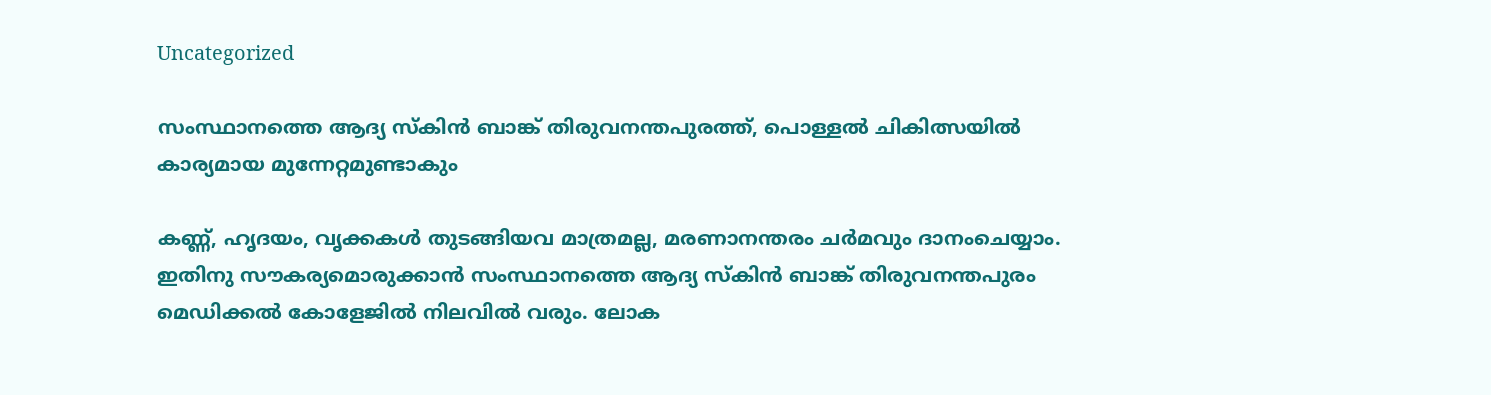Uncategorized

സംസ്ഥാനത്തെ ആദ്യ സ്കിൻ ബാങ്ക് തിരുവനന്തപുരത്ത്, പൊള്ളൽ ചികിത്സയിൽ കാര്യമായ മുന്നേറ്റമുണ്ടാകും

കണ്ണ്, ഹൃദയം, വൃക്കകൾ തുടങ്ങിയവ മാത്രമല്ല, മരണാനന്തരം ചർമവും ദാനംചെയ്യാം. ഇതിനു സൗകര്യമൊരുക്കാൻ സംസ്ഥാനത്തെ ആദ്യ സ്കിൻ ബാങ്ക് തിരുവനന്തപുരം മെഡിക്കൽ കോളേജിൽ നിലവിൽ വരും. ലോക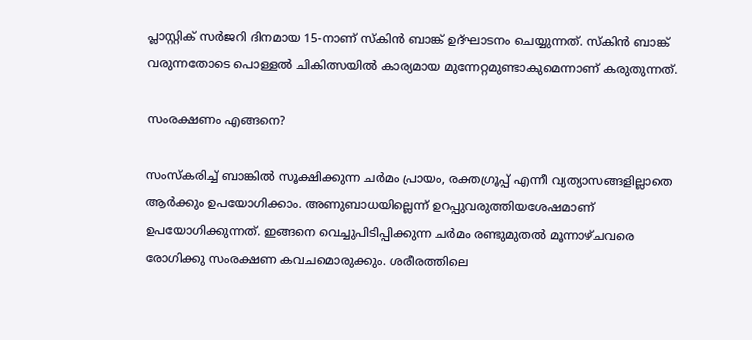പ്ലാസ്റ്റിക് സർജറി ദിനമായ 15-നാണ് സ്കിൻ ബാങ്ക് ഉദ്ഘാടനം ചെയ്യുന്നത്. സ്കിൻ ബാങ്ക് വരുന്നതോടെ പൊള്ളൽ ചികിത്സയിൽ കാര്യമായ മുന്നേറ്റമുണ്ടാകുമെന്നാണ് കരുതുന്നത്.

സംരക്ഷണം എങ്ങനെ?

സംസ്കരിച്ച് ബാങ്കിൽ സൂക്ഷിക്കുന്ന ചർമം പ്രായം, രക്തഗ്രൂപ്പ് എന്നീ വ്യത്യാസങ്ങളില്ലാതെ ആർക്കും ഉപയോഗിക്കാം. അണുബാധയില്ലെന്ന് ഉറപ്പുവരുത്തിയശേഷമാണ് ഉപയോഗിക്കുന്നത്. ഇങ്ങനെ വെച്ചുപിടിപ്പിക്കുന്ന ചർമം രണ്ടുമുതൽ മൂന്നാഴ്ചവരെ രോഗിക്കു സംരക്ഷണ കവചമൊരുക്കും. ശരീരത്തിലെ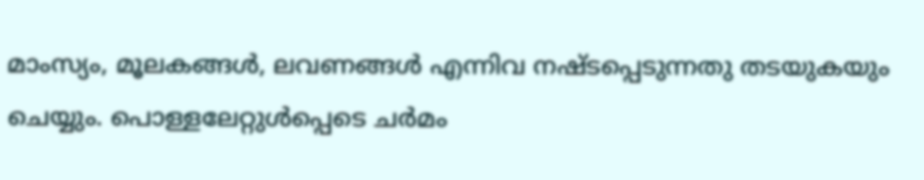മാംസ്യം, മൂലകങ്ങൾ, ലവണങ്ങൾ എന്നിവ നഷ്ടപ്പെടുന്നതു തടയുകയും ചെയ്യും. പൊള്ളലേറ്റുൾപ്പെടെ ചർമം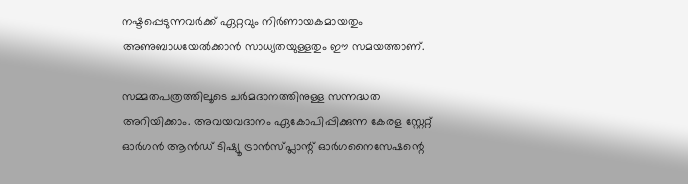നഷ്ടപ്പെടുന്നവർക്ക് ഏറ്റവും നിർണായകമായതും അണുബാധയേൽക്കാൻ സാധ്യതയുള്ളതും ഈ സമയത്താണ്.

സമ്മതപത്രത്തിലൂടെ ചർമദാനത്തിനുള്ള സന്നദ്ധത അറിയിക്കാം. അവയവദാനം ഏകോപിപ്പിക്കുന്ന കേരള സ്റ്റേറ്റ് ഓർഗൻ ആൻഡ് ടിഷ്യൂ ട്രാൻസ്‌പ്ലാന്റ് ഓർഗനൈസേഷന്റെ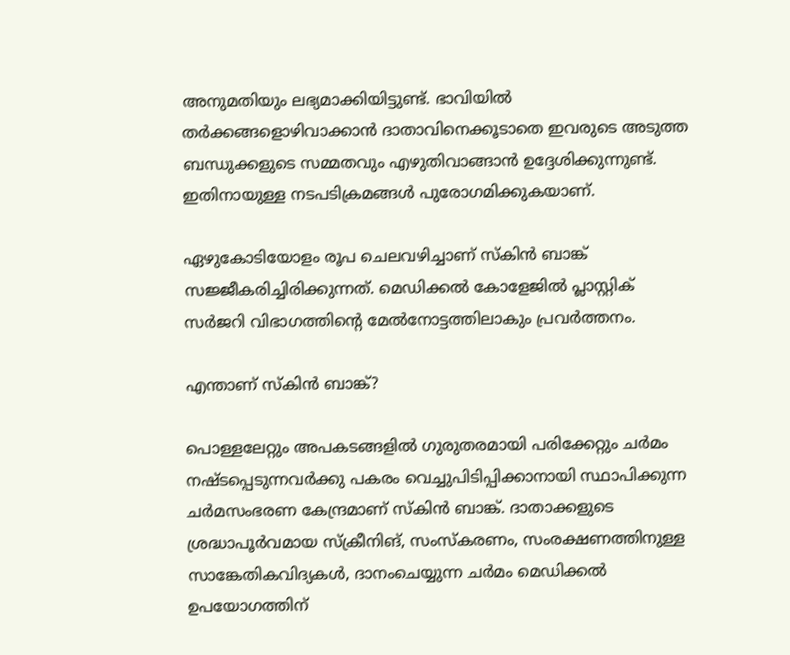അനുമതിയും ലഭ്യമാക്കിയിട്ടുണ്ട്. ഭാവിയിൽ തർക്കങ്ങളൊഴിവാക്കാൻ ദാതാവിനെക്കൂടാതെ ഇവരുടെ അടുത്ത ബന്ധുക്കളുടെ സമ്മതവും എഴുതിവാങ്ങാൻ ഉദ്ദേശിക്കുന്നുണ്ട്. ഇതിനായുള്ള നടപടിക്രമങ്ങൾ പുരോഗമിക്കുകയാണ്.

ഏഴുകോടിയോളം രൂപ ചെലവഴിച്ചാണ് സ്കിൻ ബാങ്ക് സജ്ജീകരിച്ചിരിക്കുന്നത്. മെഡിക്കൽ കോളേജിൽ പ്ലാസ്റ്റിക് സർജറി വിഭാഗത്തിന്റെ മേൽനോട്ടത്തിലാകും പ്രവർത്തനം.

എന്താണ് സ്‌കിൻ ബാങ്ക്?

പൊള്ളലേറ്റും അപകടങ്ങളിൽ ഗുരുതരമായി പരിക്കേറ്റും ചർമം നഷ്ടപ്പെടുന്നവർക്കു പകരം വെച്ചുപിടിപ്പിക്കാനായി സ്ഥാപിക്കുന്ന ചർമസംഭരണ കേന്ദ്രമാണ് സ്കിൻ ബാങ്ക്. ദാതാക്കളുടെ ശ്രദ്ധാപൂർവമായ സ്ക്രീനിങ്, സംസ്കരണം, സംരക്ഷണത്തിനുള്ള സാങ്കേതികവിദ്യകൾ, ദാനംചെയ്യുന്ന ചർമം മെഡിക്കൽ ഉപയോഗത്തിന്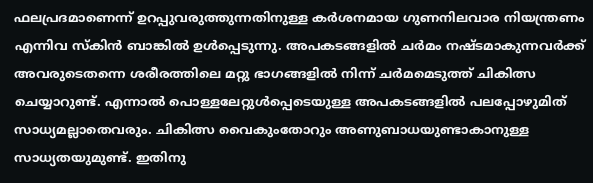ഫലപ്രദമാണെന്ന് ഉറപ്പുവരുത്തുന്നതിനുള്ള കർശനമായ ഗുണനിലവാര നിയന്ത്രണം എന്നിവ സ്കിൻ ബാങ്കിൽ ഉൾപ്പെടുന്നു. അപകടങ്ങളിൽ ചർമം നഷ്ടമാകുന്നവർക്ക് അവരുടെതന്നെ ശരീരത്തിലെ മറ്റു ഭാഗങ്ങളിൽ നിന്ന് ചർമമെടുത്ത് ചികിത്സ ചെയ്യാറുണ്ട്. എന്നാൽ പൊള്ളലേറ്റുൾപ്പെടെയുള്ള അപകടങ്ങളിൽ പലപ്പോഴുമിത് സാധ്യമല്ലാതെവരും. ചികിത്സ വൈകുംതോറും അണുബാധയുണ്ടാകാനുള്ള സാധ്യതയുമുണ്ട്. ഇതിനു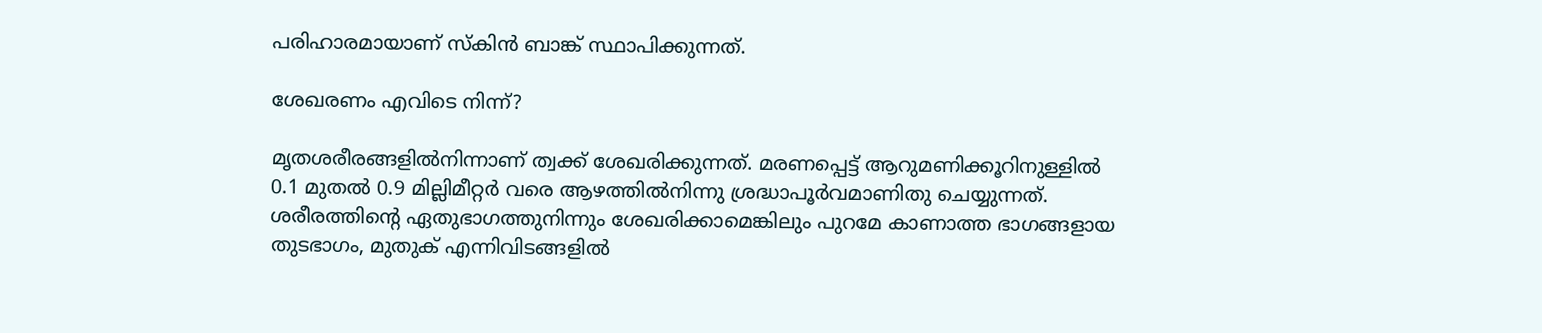പരിഹാരമായാണ് സ്കിൻ ബാങ്ക് സ്ഥാപിക്കുന്നത്.

ശേഖരണം എവിടെ നിന്ന്?

മൃതശരീരങ്ങളിൽനിന്നാണ് ത്വക്ക് ശേഖരിക്കുന്നത്. മരണപ്പെട്ട് ആറുമണിക്കൂറിനുള്ളിൽ 0.1 മുതൽ 0.9 മില്ലിമീറ്റർ വരെ ആഴത്തിൽനിന്നു ശ്രദ്ധാപൂർവമാണിതു ചെയ്യുന്നത്. ശരീരത്തിന്റെ ഏതുഭാഗത്തുനിന്നും ശേഖരിക്കാമെങ്കിലും പുറമേ കാണാത്ത ഭാഗങ്ങളായ തുടഭാഗം, മുതുക് എന്നിവിടങ്ങളിൽ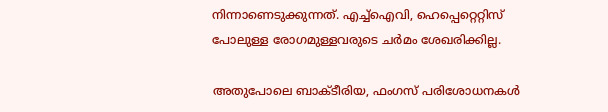നിന്നാണെടുക്കുന്നത്. എച്ച്ഐവി, ഹെപ്പെറ്റെറ്റിസ് പോലുള്ള രോഗമുള്ളവരുടെ ചർമം ശേഖരിക്കില്ല.

അതുപോലെ ബാക്ടീരിയ, ഫംഗസ് പരിശോധനകൾ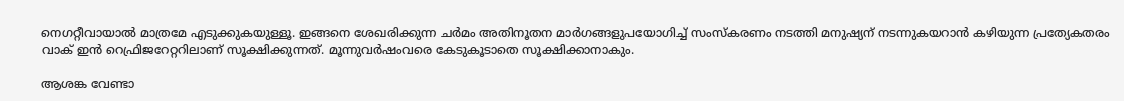നെഗറ്റീവായാൽ മാത്രമേ എടുക്കുകയുള്ളൂ. ഇങ്ങനെ ശേഖരിക്കുന്ന ചർമം അതിനൂതന മാർഗങ്ങളുപയോഗിച്ച് സംസ്കരണം നടത്തി മനുഷ്യന് നടന്നുകയറാൻ കഴിയുന്ന പ്രത്യേകതരം വാക് ഇൻ റെഫ്രിജറേറ്ററിലാണ് സൂക്ഷിക്കുന്നത്. മൂന്നുവർഷംവരെ കേടുകൂടാതെ സൂക്ഷിക്കാനാകും.

ആശങ്ക വേണ്ടാ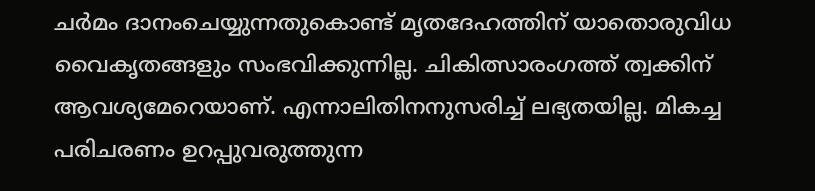ചർമം ദാനംചെയ്യുന്നതുകൊണ്ട് മൃതദേഹത്തിന് യാതൊരുവിധ വൈകൃതങ്ങളും സംഭവിക്കുന്നില്ല. ചികിത്സാരംഗത്ത് ത്വക്കിന് ആവശ്യമേറെയാണ്. എന്നാലിതിനനുസരിച്ച് ലഭ്യതയില്ല. മികച്ച പരിചരണം ഉറപ്പുവരുത്തുന്ന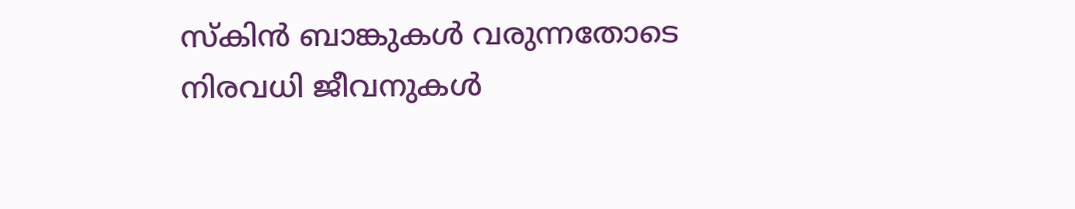സ്കിൻ ബാങ്കുകൾ വരുന്നതോടെ നിരവധി ജീവനുകൾ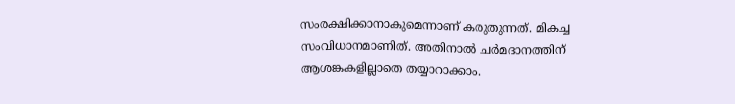സംരക്ഷിക്കാനാകുമെന്നാണ് കരുതുന്നത്. മികച്ച സംവിധാനമാണിത്. അതിനാൽ ചർമദാനത്തിന് ആശങ്കകളില്ലാതെ തയ്യാറാക്കാം.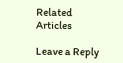Related Articles

Leave a Reply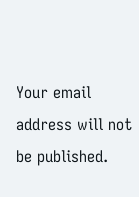Your email address will not be published.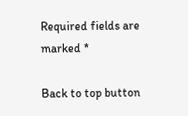Required fields are marked *

Back to top button